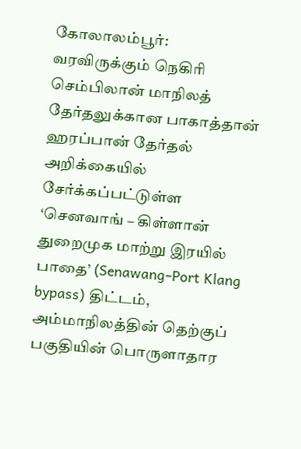கோலாலம்பூர்:
வரவிருக்கும் நெகிரி செம்பிலான் மாநிலத் தேர்தலுக்கான பாகாத்தான் ஹரப்பான் தேர்தல் அறிக்கையில் சேர்க்கப்பட்டுள்ள ‘செனவாங் – கிள்ளான் துறைமுக மாற்று இரயில் பாதை’ (Senawang–Port Klang bypass) திட்டம், அம்மாநிலத்தின் தெற்குப் பகுதியின் பொருளாதார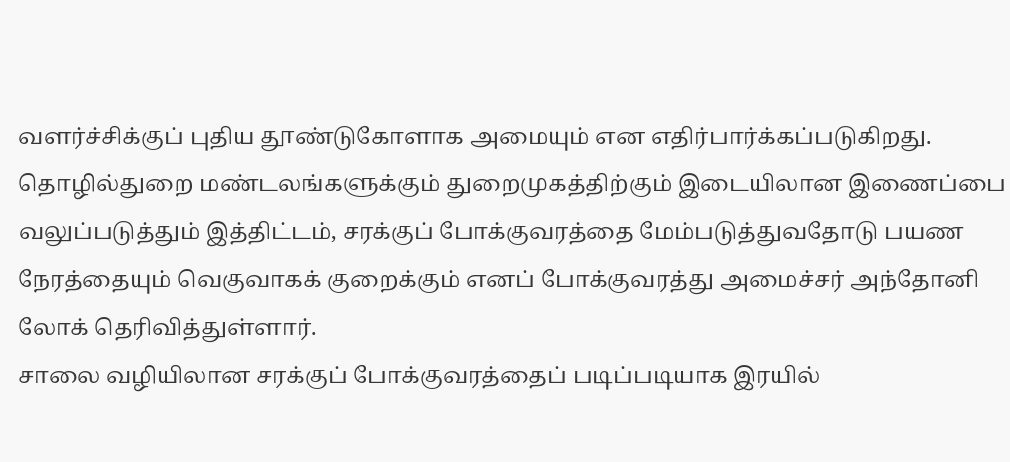வளர்ச்சிக்குப் புதிய தூண்டுகோளாக அமையும் என எதிர்பார்க்கப்படுகிறது.
தொழில்துறை மண்டலங்களுக்கும் துறைமுகத்திற்கும் இடையிலான இணைப்பை வலுப்படுத்தும் இத்திட்டம், சரக்குப் போக்குவரத்தை மேம்படுத்துவதோடு பயண நேரத்தையும் வெகுவாகக் குறைக்கும் எனப் போக்குவரத்து அமைச்சர் அந்தோனி லோக் தெரிவித்துள்ளார்.
சாலை வழியிலான சரக்குப் போக்குவரத்தைப் படிப்படியாக இரயில்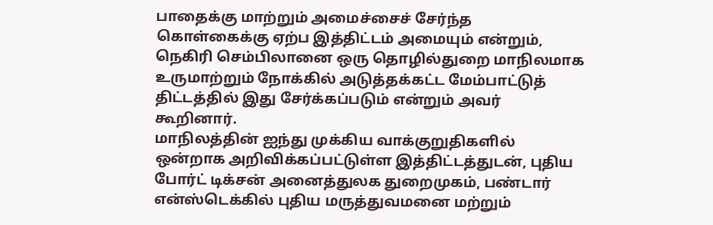பாதைக்கு மாற்றும் அமைச்சைச் சேர்ந்த கொள்கைக்கு ஏற்ப இத்திட்டம் அமையும் என்றும், நெகிரி செம்பிலானை ஒரு தொழில்துறை மாநிலமாக உருமாற்றும் நோக்கில் அடுத்தக்கட்ட மேம்பாட்டுத் திட்டத்தில் இது சேர்க்கப்படும் என்றும் அவர் கூறினார்.
மாநிலத்தின் ஐந்து முக்கிய வாக்குறுதிகளில் ஒன்றாக அறிவிக்கப்பட்டுள்ள இத்திட்டத்துடன், புதிய போர்ட் டிக்சன் அனைத்துலக துறைமுகம், பண்டார் என்ஸ்டெக்கில் புதிய மருத்துவமனை மற்றும்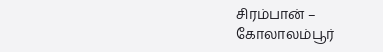சிரம்பான் – கோலாலம்பூர்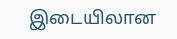இடையிலான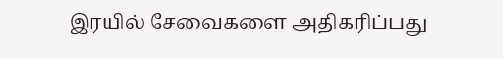இரயில் சேவைகளை அதிகரிப்பது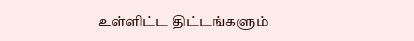உள்ளிட்ட திட்டங்களும்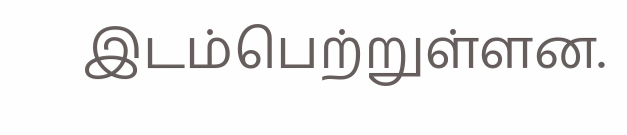இடம்பெற்றுள்ளன.